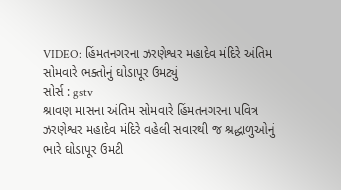VIDEO: હિંમતનગરના ઝરણેશ્વર મહાદેવ મંદિરે અંતિમ સોમવારે ભક્તોનું ઘોડાપૂર ઉમટ્યું
સોર્સ : gstv
શ્રાવણ માસના અંતિમ સોમવારે હિંમતનગરના પવિત્ર ઝરણેશ્વર મહાદેવ મંદિરે વહેલી સવારથી જ શ્રદ્ધાળુઓનું ભારે ઘોડાપૂર ઉમટી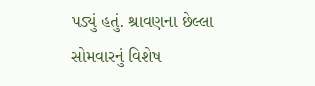પડ્યું હતું. શ્રાવણના છેલ્લા સોમવારનું વિશેષ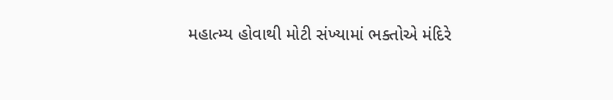મહાત્મ્ય હોવાથી મોટી સંખ્યામાં ભક્તોએ મંદિરે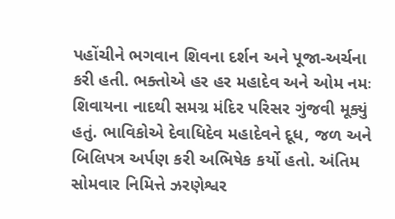પહોંચીને ભગવાન શિવના દર્શન અને પૂજા-અર્ચના કરી હતી. ભક્તોએ હર હર મહાદેવ અને ઓમ નમઃ શિવાયના નાદથી સમગ્ર મંદિર પરિસર ગુંજવી મૂક્યું હતું. ભાવિકોએ દેવાધિદેવ મહાદેવને દૂધ, જળ અને બિલિપત્ર અર્પણ કરી અભિષેક કર્યો હતો. અંતિમ સોમવાર નિમિત્તે ઝરણેશ્વર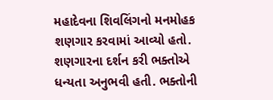મહાદેવના શિવલિંગનો મનમોહક શણગાર કરવામાં આવ્યો હતો. શણગારના દર્શન કરી ભક્તોએ ધન્યતા અનુભવી હતી. ભક્તોની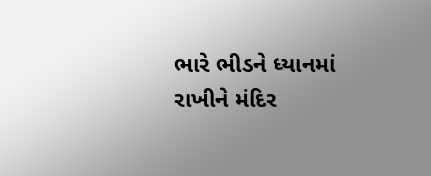ભારે ભીડને ધ્યાનમાં રાખીને મંદિર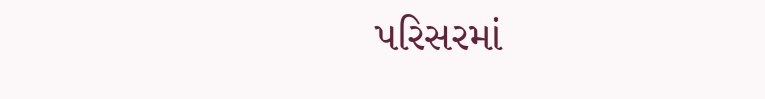પરિસરમાં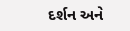દર્શન અને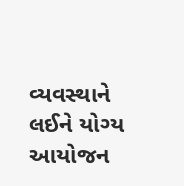વ્યવસ્થાને લઈને યોગ્ય આયોજન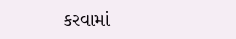કરવામાં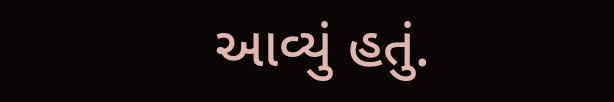આવ્યું હતું.